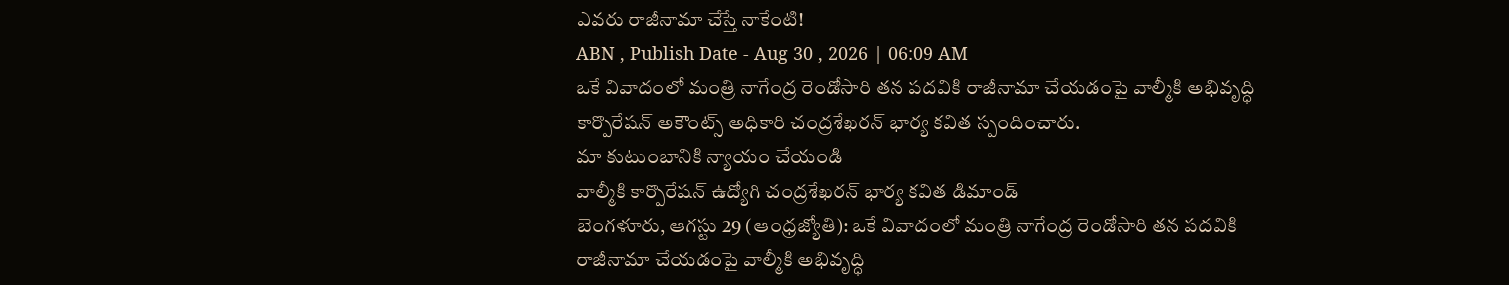ఎవరు రాజీనామా చేస్తే నాకేంటి!
ABN , Publish Date - Aug 30 , 2026 | 06:09 AM
ఒకే వివాదంలో మంత్రి నాగేంద్ర రెండోసారి తన పదవికి రాజీనామా చేయడంపై వాల్మీకి అభివృద్ధి కార్పొరేషన్ అకౌంట్స్ అధికారి చంద్రశేఖరన్ భార్య కవిత స్పందించారు.
మా కుటుంబానికి న్యాయం చేయండి
వాల్మీకి కార్పొరేషన్ ఉద్యోగి చంద్రశేఖరన్ భార్య కవిత డిమాండ్
బెంగళూరు, ఆగస్టు 29 (ఆంధ్రజ్యోతి): ఒకే వివాదంలో మంత్రి నాగేంద్ర రెండోసారి తన పదవికి రాజీనామా చేయడంపై వాల్మీకి అభివృద్ధి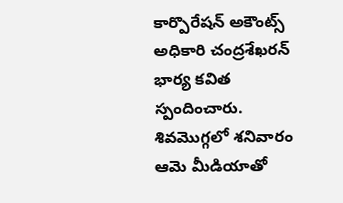కార్పొరేషన్ అకౌంట్స్ అధికారి చంద్రశేఖరన్ భార్య కవిత స్పందించారు. శివమొగ్గలో శనివారం ఆమె మీడియాతో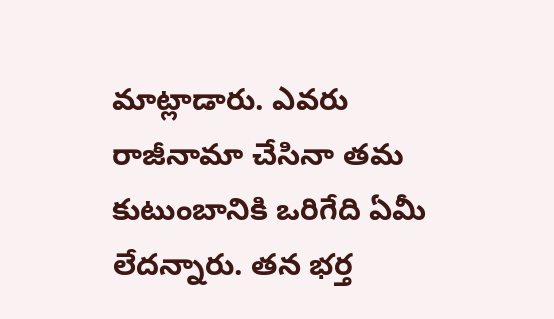మాట్లాడారు. ఎవరు రాజీనామా చేసినా తమ కుటుంబానికి ఒరిగేది ఏమీ లేదన్నారు. తన భర్త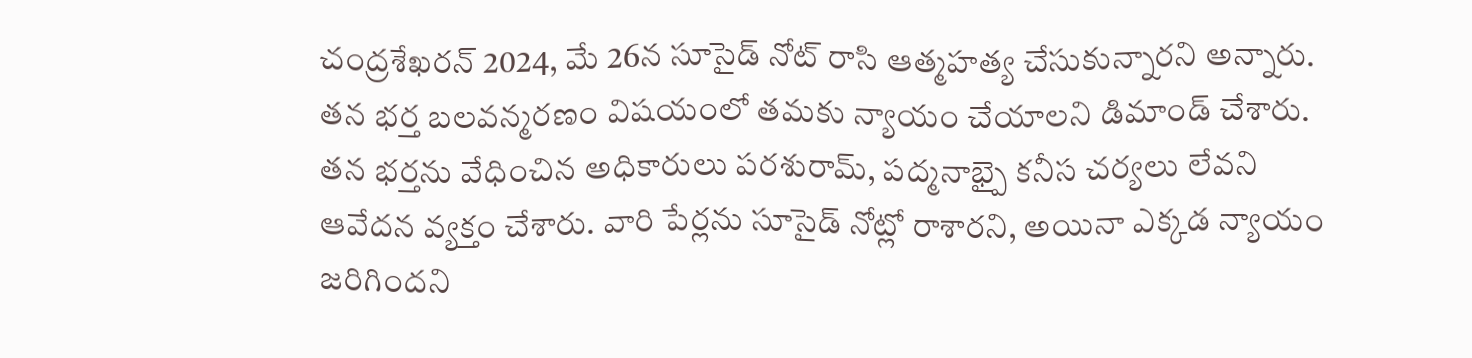చంద్రశేఖరన్ 2024, మే 26న సూసైడ్ నోట్ రాసి ఆత్మహత్య చేసుకున్నారని అన్నారు. తన భర్త బలవన్మరణం విషయంలో తమకు న్యాయం చేయాలని డిమాండ్ చేశారు. తన భర్తను వేధించిన అధికారులు పరశురామ్, పద్మనాభ్పై కనీస చర్యలు లేవని ఆవేదన వ్యక్తం చేశారు. వారి పేర్లను సూసైడ్ నోట్లో రాశారని, అయినా ఎక్కడ న్యాయం జరిగిందని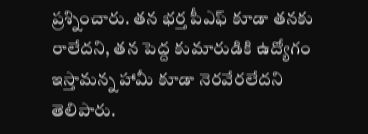ప్రశ్నించారు. తన భర్త పీఎఫ్ కూడా తనకు రాలేదని, తన పెద్ద కుమారుడికి ఉద్యోగం ఇస్తామన్న హామీ కూడా నెరవేరలేదని తెలిపారు.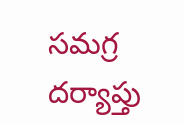సమగ్ర దర్యాప్తు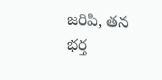జరిపి, తన భర్త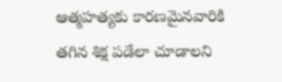ఆత్మహత్యకు కారణమైనవారికి తగిన శిక్ష పడేలా చూడాలని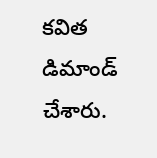కవిత డిమాండ్ చేశారు.